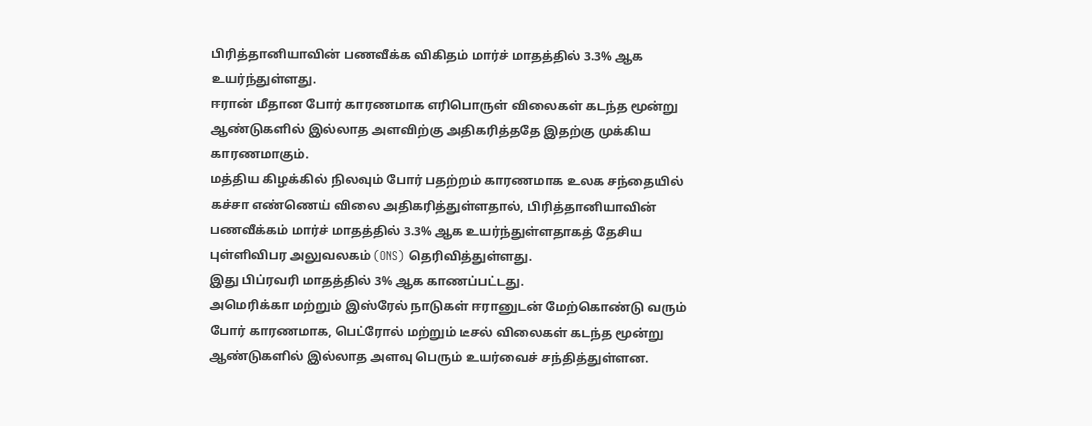பிரித்தானியாவின் பணவீக்க விகிதம் மார்ச் மாதத்தில் 3.3% ஆக உயர்ந்துள்ளது.
ஈரான் மீதான போர் காரணமாக எரிபொருள் விலைகள் கடந்த மூன்று ஆண்டுகளில் இல்லாத அளவிற்கு அதிகரித்ததே இதற்கு முக்கிய காரணமாகும்.
மத்திய கிழக்கில் நிலவும் போர் பதற்றம் காரணமாக உலக சந்தையில் கச்சா எண்ணெய் விலை அதிகரித்துள்ளதால், பிரித்தானியாவின் பணவீக்கம் மார்ச் மாதத்தில் 3.3% ஆக உயர்ந்துள்ளதாகத் தேசிய புள்ளிவிபர அலுவலகம் (ONS) தெரிவித்துள்ளது.
இது பிப்ரவரி மாதத்தில் 3% ஆக காணப்பட்டது.
அமெரிக்கா மற்றும் இஸ்ரேல் நாடுகள் ஈரானுடன் மேற்கொண்டு வரும் போர் காரணமாக, பெட்ரோல் மற்றும் டீசல் விலைகள் கடந்த மூன்று ஆண்டுகளில் இல்லாத அளவு பெரும் உயர்வைச் சந்தித்துள்ளன.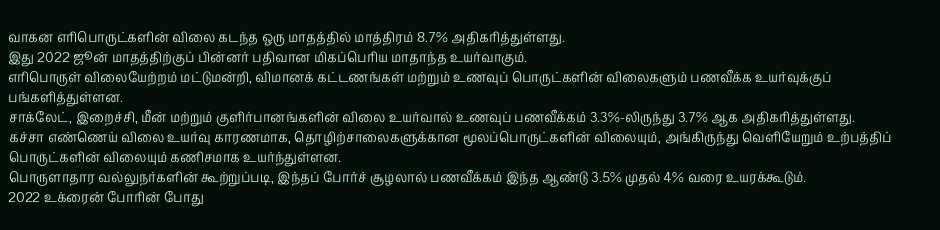வாகன எரிபொருட்களின் விலை கடந்த ஒரு மாதத்தில் மாத்திரம் 8.7% அதிகரித்துள்ளது.
இது 2022 ஜூன் மாதத்திற்குப் பின்னர் பதிவான மிகப்பெரிய மாதாந்த உயர்வாகும்.
எரிபொருள் விலையேற்றம் மட்டுமன்றி, விமானக் கட்டணங்கள் மற்றும் உணவுப் பொருட்களின் விலைகளும் பணவீக்க உயர்வுக்குப் பங்களித்துள்ளன.
சாக்லேட், இறைச்சி, மீன் மற்றும் குளிர்பானங்களின் விலை உயர்வால் உணவுப் பணவீக்கம் 3.3%-லிருந்து 3.7% ஆக அதிகரித்துள்ளது.
கச்சா எண்ணெய் விலை உயர்வு காரணமாக, தொழிற்சாலைகளுக்கான மூலப்பொருட்களின் விலையும், அங்கிருந்து வெளியேறும் உற்பத்திப் பொருட்களின் விலையும் கணிசமாக உயர்ந்துள்ளன.
பொருளாதார வல்லுநர்களின் கூற்றுப்படி, இந்தப் போர்ச் சூழலால் பணவீக்கம் இந்த ஆண்டு 3.5% முதல் 4% வரை உயரக்கூடும்.
2022 உக்ரைன் போரின் போது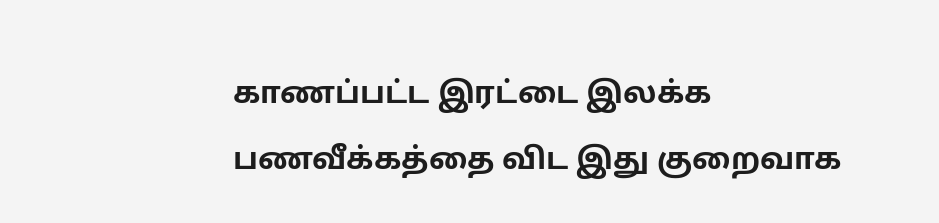காணப்பட்ட இரட்டை இலக்க பணவீக்கத்தை விட இது குறைவாக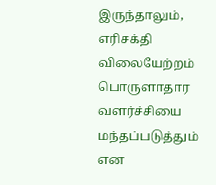இருந்தாலும், எரிசக்தி விலையேற்றம் பொருளாதார வளர்ச்சியை மந்தப்படுத்தும் என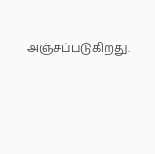அஞ்சப்படுகிறது.